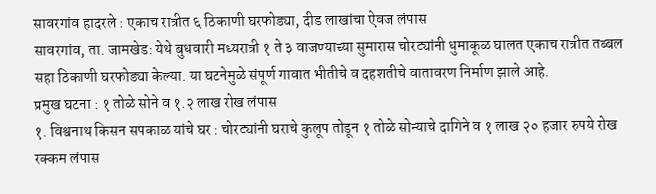सावरगांव हादरले : एकाच रात्रीत ६ ठिकाणी घरफोड्या, दीड लाखांचा ऐवज लंपास
सावरगांव, ता. जामखेड: येथे बुधवारी मध्यरात्री १ ते ३ वाजण्याच्या सुमारास चोरट्यांनी धुमाकूळ घालत एकाच रात्रीत तब्बल सहा ठिकाणी घरफोड्या केल्या. या घटनेमुळे संपूर्ण गावात भीतीचे व दहशतीचे वातावरण निर्माण झाले आहे.
प्रमुख घटना : १ तोळे सोने व १.२ लाख रोख लंपास
१. विश्वनाथ किसन सपकाळ यांचे घर : चोरट्यांनी घराचे कुलूप तोडून १ तोळे सोन्याचे दागिने व १ लाख २० हजार रुपये रोख रक्कम लंपास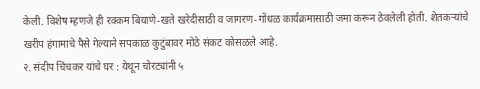केली. विशेष म्हणजे ही रक्कम बियाणे-खते खरेदीसाठी व जागरण-गोंधळ कार्यक्रमासाठी जमा करून ठेवलेली होती. शेतकऱ्यांचे खरीप हंगामाचे पैसे गेल्याने सपकाळ कुटुंबावर मोठे संकट कोसळले आहे.
२. संदीप चिंचकर यांचे घर : येथून चोरट्यांनी ५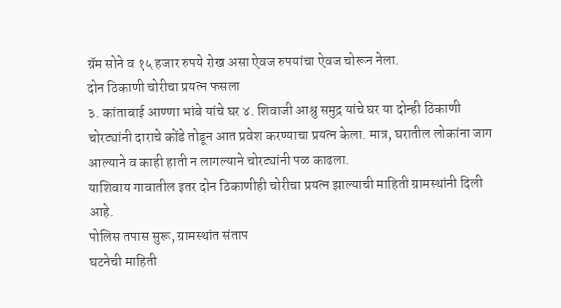ग्रॅम सोने व १५ हजार रुपये रोख असा ऐवज रुपयांचा ऐवज चोरून नेला.
दोन ठिकाणी चोरीचा प्रयत्न फसला
३. कांताबाई आण्णा भांबे यांचे घर ४. शिवाजी आश्रु समुद्र यांचे घर या दोन्ही ठिकाणी चोरट्यांनी दाराचे कोंडे तोडून आत प्रवेश करण्याचा प्रयत्न केला. मात्र, घरातील लोकांना जाग आल्याने व काही हाती न लागल्याने चोरट्यांनी पळ काढला.
याशिवाय गावातील इतर दोन ठिकाणीही चोरीचा प्रयत्न झाल्याची माहिती ग्रामस्थांनी दिली आहे.
पोलिस तपास सुरू, ग्रामस्थांत संताप
घटनेची माहिती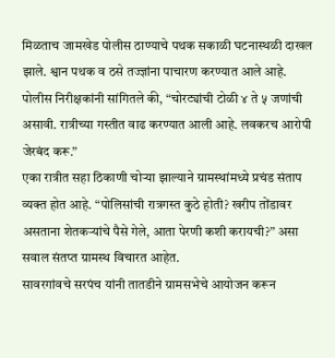मिळताच जामखेड पोलीस ठाण्याचे पथक सकाळी घटनास्थळी दाखल झाले. श्वान पथक व ठसे तज्ज्ञांना पाचारण करण्यात आले आहे. पोलीस निरीक्षकांनी सांगितले की, “चोरट्यांची टोळी ४ ते ५ जणांची असावी. रात्रीच्या गस्तीत वाढ करण्यात आली आहे. लवकरच आरोपी जेरबंद करू.”
एका रात्रीत सहा ठिकाणी चोऱ्या झाल्याने ग्रामस्थांमध्ये प्रचंड संताप व्यक्त होत आहे. “पोलिसांची रात्रगस्त कुठे होती? खरीप तोंडावर असताना शेतकऱ्यांचे पैसे गेले, आता पेरणी कशी करायची?” असा सवाल संतप्त ग्रामस्थ विचारत आहेत.
सावरगांवचे सरपंच यांनी तातडीने ग्रामसभेचे आयोजन करून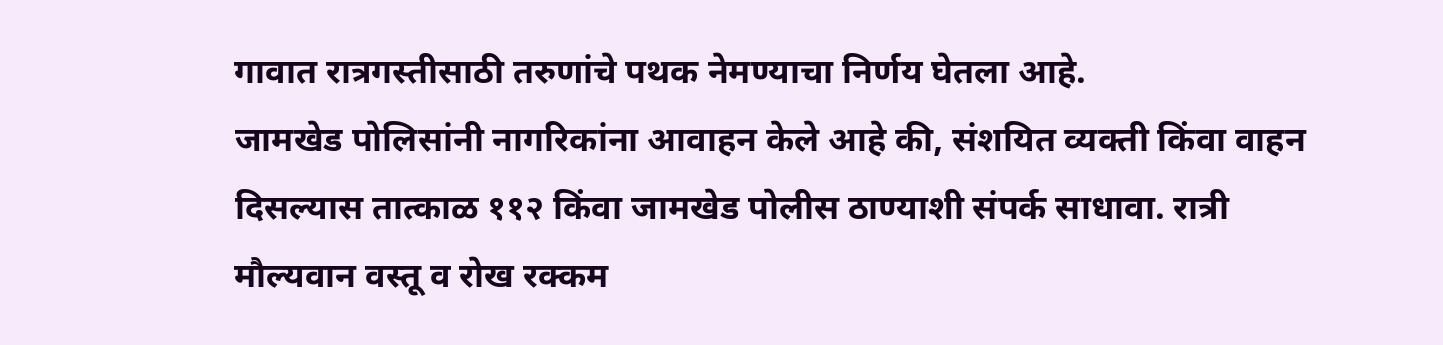गावात रात्रगस्तीसाठी तरुणांचे पथक नेमण्याचा निर्णय घेतला आहे.
जामखेड पोलिसांनी नागरिकांना आवाहन केले आहे की, संशयित व्यक्ती किंवा वाहन दिसल्यास तात्काळ ११२ किंवा जामखेड पोलीस ठाण्याशी संपर्क साधावा. रात्री मौल्यवान वस्तू व रोख रक्कम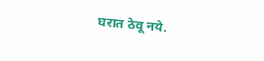घरात ठेवू नये.